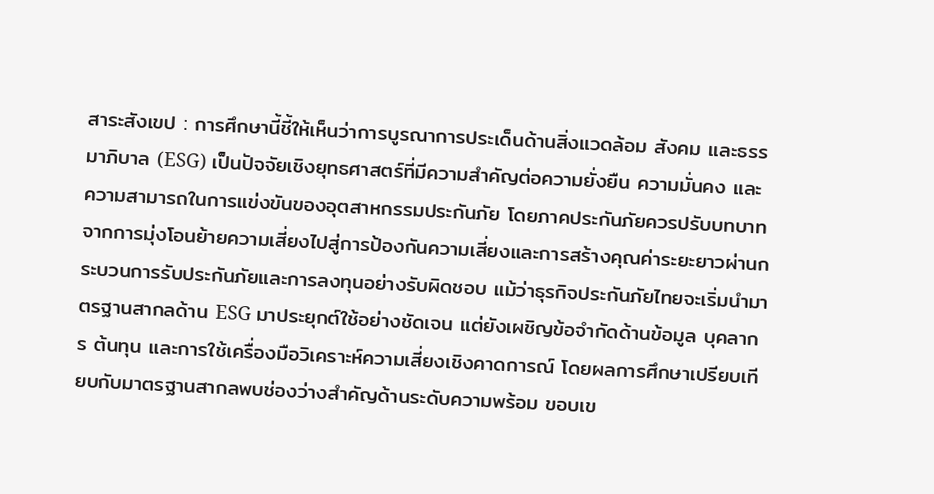สาระสังเขป : การศึกษานี้ชี้ให้เห็นว่าการบูรณาการประเด็นด้านสิ่งแวดล้อม สังคม และธรรมาภิบาล (ESG) เป็นปัจจัยเชิงยุทธศาสตร์ที่มีความสำคัญต่อความยั่งยืน ความมั่นคง และความสามารถในการแข่งขันของอุตสาหกรรมประกันภัย โดยภาคประกันภัยควรปรับบทบาทจากการมุ่งโอนย้ายความเสี่ยงไปสู่การป้องกันความเสี่ยงและการสร้างคุณค่าระยะยาวผ่านกระบวนการรับประกันภัยและการลงทุนอย่างรับผิดชอบ แม้ว่าธุรกิจประกันภัยไทยจะเริ่มนำมาตรฐานสากลด้าน ESG มาประยุกต์ใช้อย่างชัดเจน แต่ยังเผชิญข้อจำกัดด้านข้อมูล บุคลากร ต้นทุน และการใช้เครื่องมือวิเคราะห์ความเสี่ยงเชิงคาดการณ์ โดยผลการศึกษาเปรียบเทียบกับมาตรฐานสากลพบช่องว่างสำคัญด้านระดับความพร้อม ขอบเข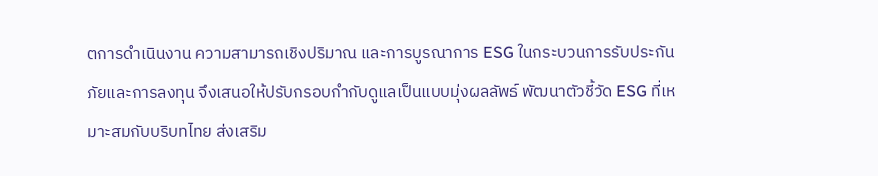ตการดำเนินงาน ความสามารถเชิงปริมาณ และการบูรณาการ ESG ในกระบวนการรับประกันภัยและการลงทุน จึงเสนอให้ปรับกรอบกำกับดูแลเป็นแบบมุ่งผลลัพธ์ พัฒนาตัวชี้วัด ESG ที่เหมาะสมกับบริบทไทย ส่งเสริม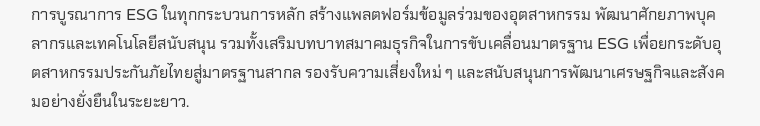การบูรณาการ ESG ในทุกกระบวนการหลัก สร้างแพลตฟอร์มข้อมูลร่วมของอุตสาหกรรม พัฒนาศักยภาพบุคลากรและเทคโนโลยีสนับสนุน รวมทั้งเสริมบทบาทสมาคมธุรกิจในการขับเคลื่อนมาตรฐาน ESG เพื่อยกระดับอุตสาหกรรมประกันภัยไทยสู่มาตรฐานสากล รองรับความเสี่ยงใหม่ ๆ และสนับสนุนการพัฒนาเศรษฐกิจและสังคมอย่างยั่งยืนในระยะยาว.